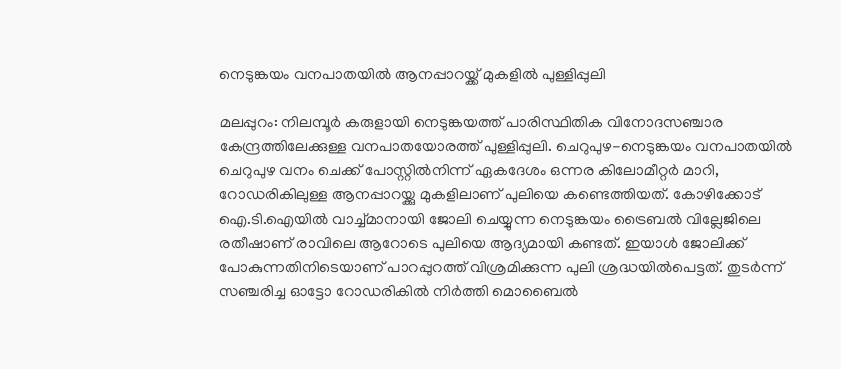നെടുങ്കയം വനപാതയില്‍ ആനപ്പാറയ്ക്ക് മുകളില്‍ പുള്ളിപ്പുലി

മലപ്പുറം: നിലമ്പൂര്‍ കരുളായി നെടുങ്കയത്ത് പാരിസ്ഥിതിക വിനോദസഞ്ചാര കേന്ദ്രത്തിലേക്കുള്ള വനപാതയോരത്ത് പുള്ളിപ്പുലി. ചെറുപുഴ-നെടുങ്കയം വനപാതയില്‍ ചെറുപുഴ വനം ചെക്ക് പോസ്റ്റില്‍നിന്ന് ഏകദേശം ഒന്നര കിലോമീറ്റര്‍ മാറി, റോഡരികിലുള്ള ആനപ്പാറയ്ക്കു മുകളിലാണ് പുലിയെ കണ്ടെത്തിയത്. കോഴിക്കോട് ഐ.ടി.ഐയില്‍ വാച്ച്മാനായി ജോലി ചെയ്യുന്ന നെടുങ്കയം ട്രൈബല്‍ വില്ലേജിലെ രതീഷാണ് രാവിലെ ആറോടെ പുലിയെ ആദ്യമായി കണ്ടത്. ഇയാള്‍ ജോലിക്ക് പോകുന്നതിനിടെയാണ് പാറപ്പുറത്ത് വിശ്രമിക്കുന്ന പുലി ശ്രദ്ധയില്‍പെട്ടത്. തുടര്‍ന്ന് സഞ്ചരിച്ച ഓട്ടോ റോഡരികില്‍ നിര്‍ത്തി മൊബൈല്‍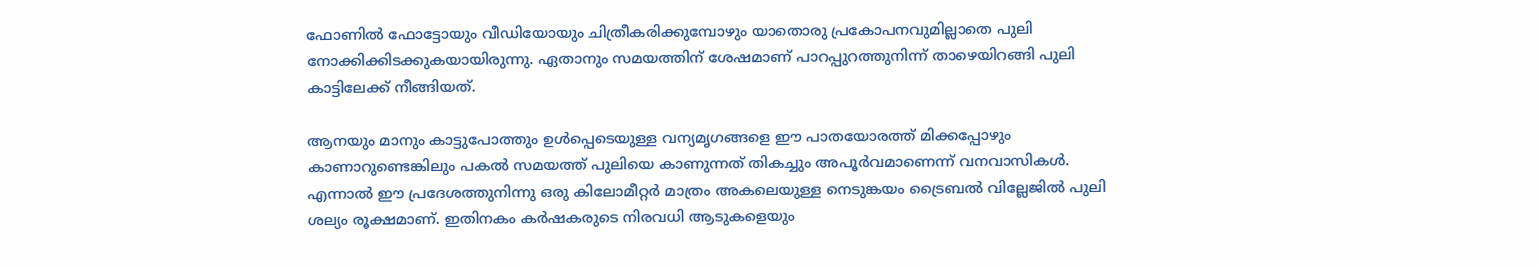ഫോണില്‍ ഫോട്ടോയും വീഡിയോയും ചിത്രീകരിക്കുമ്പോഴും യാതൊരു പ്രകോപനവുമില്ലാതെ പുലി നോക്കിക്കിടക്കുകയായിരുന്നു. ഏതാനും സമയത്തിന് ശേഷമാണ് പാറപ്പുറത്തുനിന്ന് താഴെയിറങ്ങി പുലി കാട്ടിലേക്ക് നീങ്ങിയത്.

ആനയും മാനും കാട്ടുപോത്തും ഉള്‍പ്പെടെയുള്ള വന്യമൃഗങ്ങളെ ഈ പാതയോരത്ത് മിക്കപ്പോഴും കാണാറുണ്ടെങ്കിലും പകല്‍ സമയത്ത് പുലിയെ കാണുന്നത് തികച്ചും അപൂര്‍വമാണെന്ന് വനവാസികള്‍. എന്നാല്‍ ഈ പ്രദേശത്തുനിന്നു ഒരു കിലോമീറ്റര്‍ മാത്രം അകലെയുള്ള നെടുങ്കയം ട്രൈബല്‍ വില്ലേജില്‍ പുലി ശല്യം രൂക്ഷമാണ്. ഇതിനകം കര്‍ഷകരുടെ നിരവധി ആടുകളെയും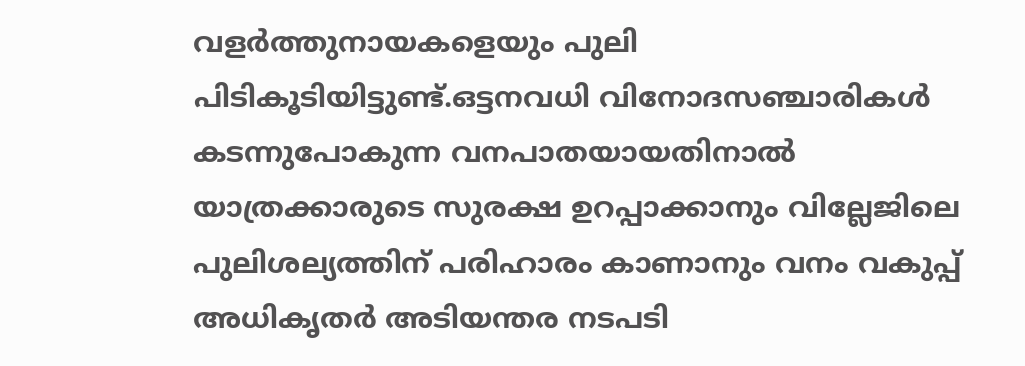വളര്‍ത്തുനായകളെയും പുലി പിടികൂടിയിട്ടുണ്ട്.ഒട്ടനവധി വിനോദസഞ്ചാരികള്‍ കടന്നുപോകുന്ന വനപാതയായതിനാല്‍ യാത്രക്കാരുടെ സുരക്ഷ ഉറപ്പാക്കാനും വില്ലേജിലെ പുലിശല്യത്തിന് പരിഹാരം കാണാനും വനം വകുപ്പ് അധികൃതര്‍ അടിയന്തര നടപടി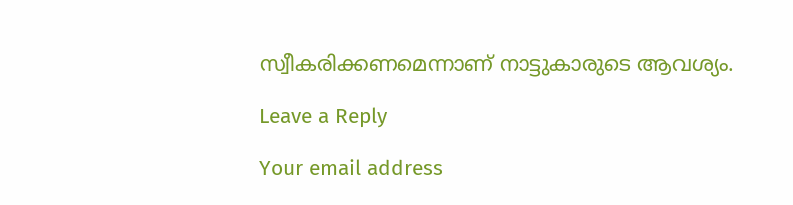സ്വീകരിക്കണമെന്നാണ് നാട്ടുകാരുടെ ആവശ്യം.

Leave a Reply

Your email address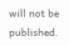will not be published.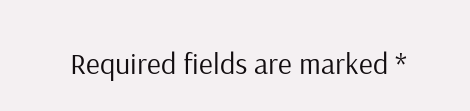Required fields are marked *